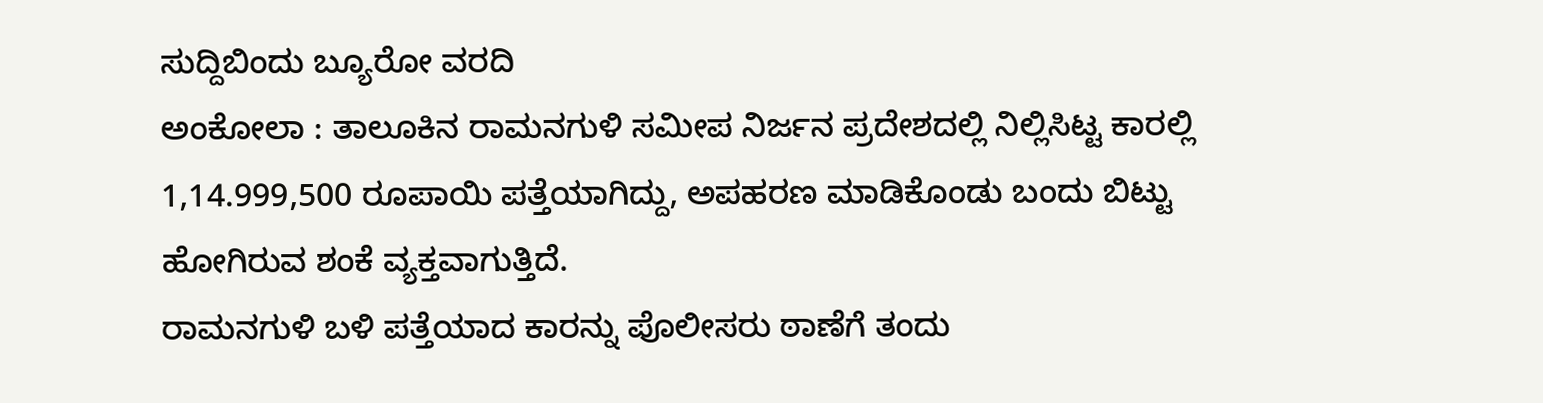ಸುದ್ದಿಬಿಂದು ಬ್ಯೂರೋ ವರದಿ
ಅಂಕೋಲಾ : ತಾಲೂಕಿನ ರಾಮನಗುಳಿ ಸಮೀಪ ನಿರ್ಜನ ಪ್ರದೇಶದಲ್ಲಿ ನಿಲ್ಲಿಸಿಟ್ಟ ಕಾರಲ್ಲಿ 1,14.999,500 ರೂಪಾಯಿ ಪತ್ತೆಯಾಗಿದ್ದು, ಅಪಹರಣ ಮಾಡಿಕೊಂಡು ಬಂದು ಬಿಟ್ಟು ಹೋಗಿರುವ ಶಂಕೆ ವ್ಯಕ್ತವಾಗುತ್ತಿದೆ.
ರಾಮನಗುಳಿ ಬಳಿ ಪತ್ತೆಯಾದ ಕಾರನ್ನು ಪೊಲೀಸರು ಠಾಣೆಗೆ ತಂದು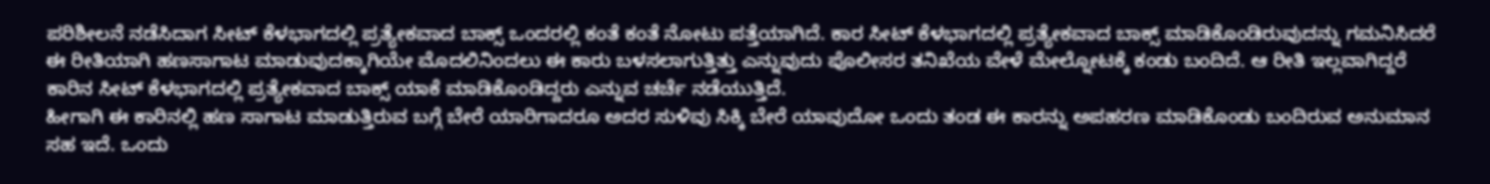ಪರಿಶೀಲನೆ ನಡೆಸಿದಾಗ ಸೀಟ್ ಕೆಳಭಾಗದಲ್ಲಿ ಪ್ರತ್ಯೇಕವಾದ ಬಾಕ್ಸ್ ಒಂದರಲ್ಲಿ ಕಂತೆ ಕಂತೆ ನೋಟು ಪತ್ತೆಯಾಗಿದೆ. ಕಾರ ಸೀಟ್ ಕೆಳಭಾಗದಲ್ಲಿ ಪ್ರತ್ಯೇಕವಾದ ಬಾಕ್ಸ್ ಮಾಡಿಕೊಂಡಿರುವುದನ್ನು ಗಮನಿಸಿದರೆ ಈ ರೀತಿಯಾಗಿ ಹಣಸಾಗಾಟ ಮಾಡುವುದಕ್ಕಾಗಿಯೇ ಮೊದಲಿನಿಂದಲು ಈ ಕಾರು ಬಳಸಲಾಗುತ್ತಿತ್ತು ಎನ್ನುವುದು ಪೊಲೀಸರ ತನಿಖೆಯ ವೇಳೆ ಮೇಲ್ನೋಟಕ್ಕೆ ಕಂಡು ಬಂದಿದೆ. ಆ ರೀತಿ ಇಲ್ಲವಾಗಿದ್ದರೆ ಕಾರಿನ ಸೀಟ್ ಕೆಳಭಾಗದಲ್ಲಿ ಪ್ರತ್ಯೇಕವಾದ ಬಾಕ್ಸ್ ಯಾಕೆ ಮಾಡಿಕೊಂಡಿದ್ದರು ಎನ್ನುವ ಚರ್ಚೆ ನಡೆಯುತ್ತಿದೆ.
ಹೀಗಾಗಿ ಈ ಕಾರಿನಲ್ಲಿ ಹಣ ಸಾಗಾಟ ಮಾಡುತ್ತಿರುವ ಬಗ್ಗೆ ಬೇರೆ ಯಾರಿಗಾದರೂ ಅದರ ಸುಳಿವು ಸಿಕ್ಕಿ ಬೇರೆ ಯಾವುದೋ ಒಂದು ತಂಡ ಈ ಕಾರನ್ನು ಅಪಹರಣ ಮಾಡಿಕೊಂಡು ಬಂದಿರುವ ಅನುಮಾನ ಸಹ ಇದೆ. ಒಂದು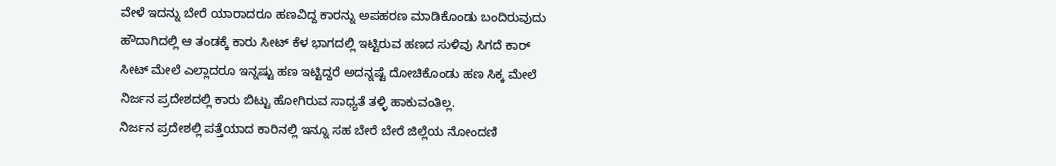ವೇಳೆ ಇದನ್ನು ಬೇರೆ ಯಾರಾದರೂ ಹಣವಿದ್ದ ಕಾರನ್ನು ಅಪಹರಣ ಮಾಡಿಕೊಂಡು ಬಂದಿರುವುದು ಹೌದಾಗಿದಲ್ಲಿ ಆ ತಂಡಕ್ಕೆ ಕಾರು ಸೀಟ್ ಕೆಳ ಭಾಗದಲ್ಲಿ ಇಟ್ಟಿರುವ ಹಣದ ಸುಳಿವು ಸಿಗದೆ ಕಾರ್ ಸೀಟ್ ಮೇಲೆ ಎಲ್ಲಾದರೂ ಇನ್ನಷ್ಟು ಹಣ ಇಟ್ಟಿದ್ದರೆ ಅದನ್ನಷ್ಟೆ ದೋಚಿಕೊಂಡು ಹಣ ಸಿಕ್ಕ ಮೇಲೆ ನಿರ್ಜನ ಪ್ರದೇಶದಲ್ಲಿ ಕಾರು ಬಿಟ್ಟು ಹೋಗಿರುವ ಸಾಧ್ಯತೆ ತಳ್ಳಿ ಹಾಕುವಂತಿಲ್ಲ.
ನಿರ್ಜನ ಪ್ರದೇಶಲ್ಲಿ ಪತ್ತೆಯಾದ ಕಾರಿನಲ್ಲಿ ಇನ್ನೂ ಸಹ ಬೇರೆ ಬೇರೆ ಜಿಲ್ಲೆಯ ನೋಂದಣಿ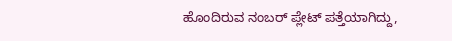ಹೊಂದಿರುವ ನಂಬರ್ ಪ್ಲೇಟ್ ಪತ್ತೆಯಾಗಿದ್ದು,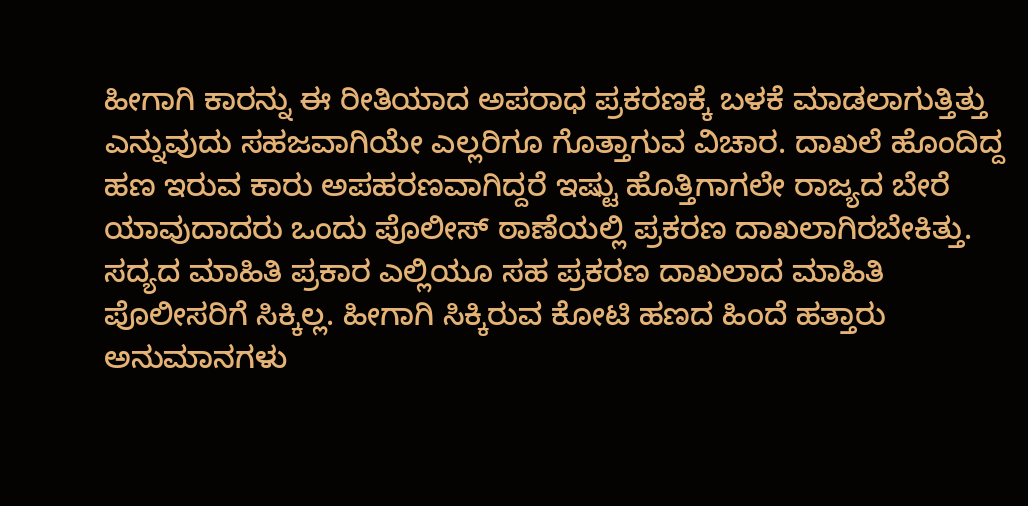ಹೀಗಾಗಿ ಕಾರನ್ನು ಈ ರೀತಿಯಾದ ಅಪರಾಧ ಪ್ರಕರಣಕ್ಕೆ ಬಳಕೆ ಮಾಡಲಾಗುತ್ತಿತ್ತು ಎನ್ನುವುದು ಸಹಜವಾಗಿಯೇ ಎಲ್ಲರಿಗೂ ಗೊತ್ತಾಗುವ ವಿಚಾರ. ದಾಖಲೆ ಹೊಂದಿದ್ದ ಹಣ ಇರುವ ಕಾರು ಅಪಹರಣವಾಗಿದ್ದರೆ ಇಷ್ಟು ಹೊತ್ತಿಗಾಗಲೇ ರಾಜ್ಯದ ಬೇರೆ ಯಾವುದಾದರು ಒಂದು ಪೊಲೀಸ್ ಠಾಣೆಯಲ್ಲಿ ಪ್ರಕರಣ ದಾಖಲಾಗಿರಬೇಕಿತ್ತು. ಸದ್ಯದ ಮಾಹಿತಿ ಪ್ರಕಾರ ಎಲ್ಲಿಯೂ ಸಹ ಪ್ರಕರಣ ದಾಖಲಾದ ಮಾಹಿತಿ ಪೊಲೀಸರಿಗೆ ಸಿಕ್ಕಿಲ್ಲ. ಹೀಗಾಗಿ ಸಿಕ್ಕಿರುವ ಕೋಟಿ ಹಣದ ಹಿಂದೆ ಹತ್ತಾರು ಅನುಮಾನಗಳು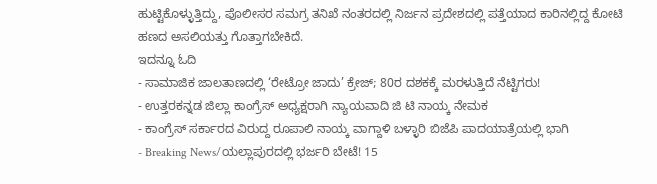ಹುಟ್ಟಿಕೊಳ್ಳುತ್ತಿದ್ದು, ಪೊಲೀಸರ ಸಮಗ್ರ ತನಿಖೆ ನಂತರದಲ್ಲಿ ನಿರ್ಜನ ಪ್ರದೇಶದಲ್ಲಿ ಪತ್ತೆಯಾದ ಕಾರಿನಲ್ಲಿದ್ದ ಕೋಟಿ ಹಣದ ಅಸಲಿಯತ್ತು ಗೊತ್ತಾಗಬೇಕಿದೆ.
ಇದನ್ನೂ ಓದಿ
- ಸಾಮಾಜಿಕ ಜಾಲತಾಣದಲ್ಲಿ ‘ರೇಟ್ರೋ ಜಾದು’ ಕ್ರೇಜ್; 80ರ ದಶಕಕ್ಕೆ ಮರಳುತ್ತಿದೆ ನೆಟ್ಟಿಗರು!
- ಉತ್ತರಕನ್ನಡ ಜಿಲ್ಲಾ ಕಾಂಗ್ರೆಸ್ ಅಧ್ಯಕ್ಷರಾಗಿ ನ್ಯಾಯವಾದಿ ಜಿ ಟಿ ನಾಯ್ಕ ನೇಮಕ
- ಕಾಂಗ್ರೆಸ್ ಸರ್ಕಾರದ ವಿರುದ್ದ ರೂಪಾಲಿ ನಾಯ್ಕ ವಾಗ್ದಾಳಿ ಬಳ್ಳಾರಿ ಬಿಜೆಪಿ ಪಾದಯಾತ್ರೆಯಲ್ಲಿ ಭಾಗಿ
- Breaking News/ಯಲ್ಲಾಪುರದಲ್ಲಿ ಭರ್ಜರಿ ಬೇಟೆ! 15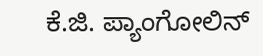ಕೆ.ಜಿ. ಪ್ಯಾಂಗೋಲಿನ್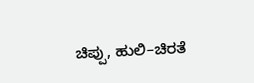ಚಿಪ್ಪು, ಹುಲಿ–ಚಿರತೆ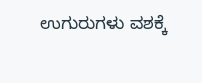ಉಗುರುಗಳು ವಶಕ್ಕೆ